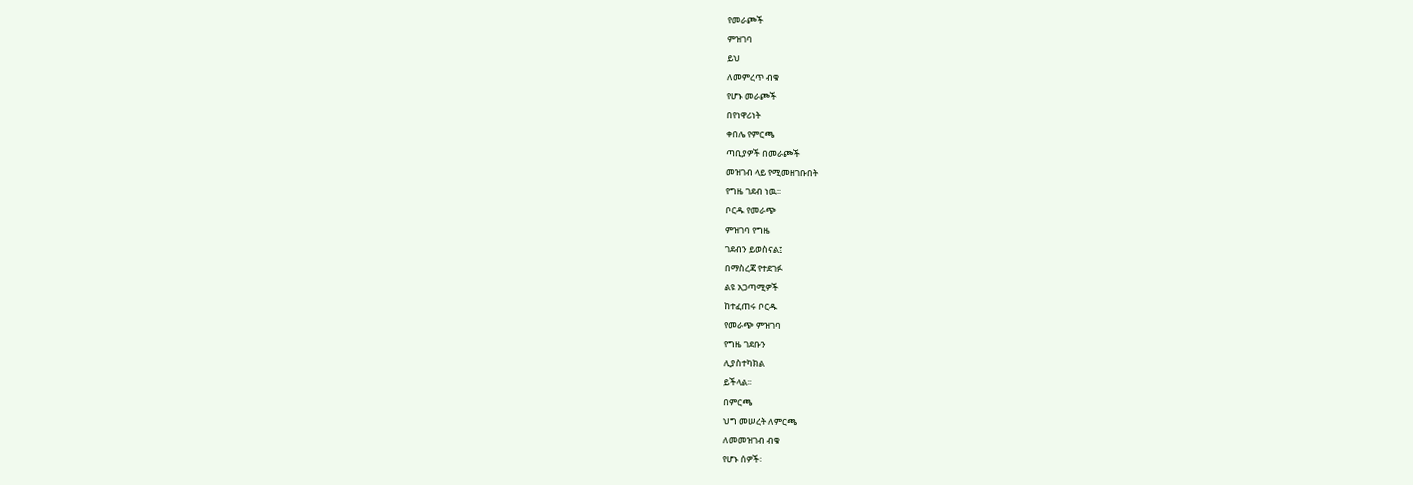የመራጮች
ምዝገባ
ይህ
ለመምረጥ ብቁ
የሆኑ መራጮች
በየነዋሪነት
ቀበሌ የምርጫ
ጣቢያዎች በመራጮች
መዝገብ ላይ የሚመዘገቡበት
የግዜ ገደብ ነዉ፡፡
ቦርዱ የመራጭ
ምዝገባ የግዜ
ገደብን ይወስናል፤
በማስረጃ የተደገፉ
ልዩ አጋጣሚዎች
ከተፈጠሩ ቦርዱ
የመራጭ ምዝገባ
የግዜ ገደቡን
ሊያስተካክል
ይችላል፡፡
በምርጫ
ህግ መሠረት ለምርጫ
ለመመዝገብ ብቁ
የሆኑ ሰዎች፡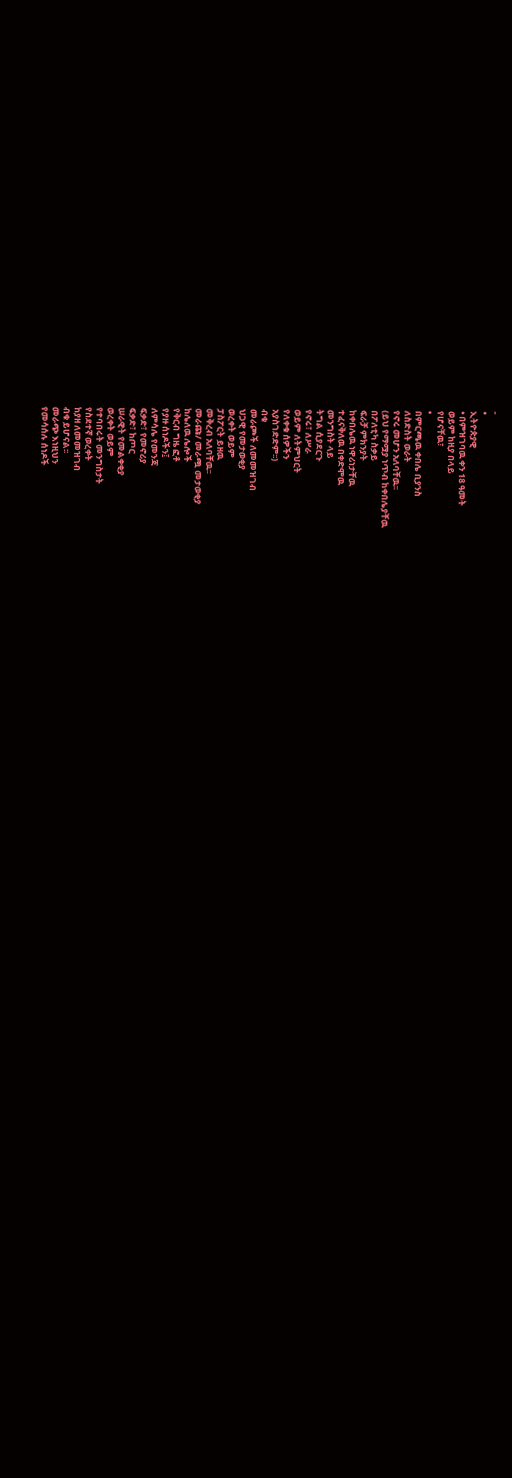-
•
ኢትዮጵያዊ
• በምዝገባዉ ቀን 18 ዓመት
ወይም ከዚያ በላይ
የሆናቸዉ፣
•
በምርጫዉ ቀበሌ ቢያንስ
ለስድስት ወራት
የኖሩ መሆን አለባቸዉ፡፡
(ይህ የማሟያ ነጥብ ከቀበሌያቸዉ
በፖለቲካ ስቃይ
ፍራቻ ምክንያት
ከቀበሌዉ ነዋሪነታቸዉ
ተፈናቅለዉ በቀድሞዉ
መንግስት ላይ
ትግል ሲያደርጉ
የኖሩ፣ ለሥራ
ወይም ለትምህርት
የለቀቁ ሰዎችን
አያስገድድም፡፡)
ብቁ
መራጮች ለመመዝገብ
ህጋዊ የመታወቂያ
ወረቀት ወይም
ፓስፖርት ይዘዉ
መቅረብ አለባቸዉ፡፡
መራጩ/ መራጯ መታወቂያ
ከሌለዉ ሌሎች
የቅርብ ግዜ ፎቶ
የያዙ ሰነዶችን፤
ለምሳሌ የመንጃ
ፍቃድ፣ የመኖሪያ
ፍቃድ፣ ከጦር
ሠራዊት የመልቀቂያ
ወረቀት ወይም
የተባበሩት መንግስታት
የስደተኛ ወረቀት
ከያዘ ለመመዝገብ
ብቁ ይሆናል፡፡
መራጭ እነዚህን
የመሳሰሉ ሰነዶች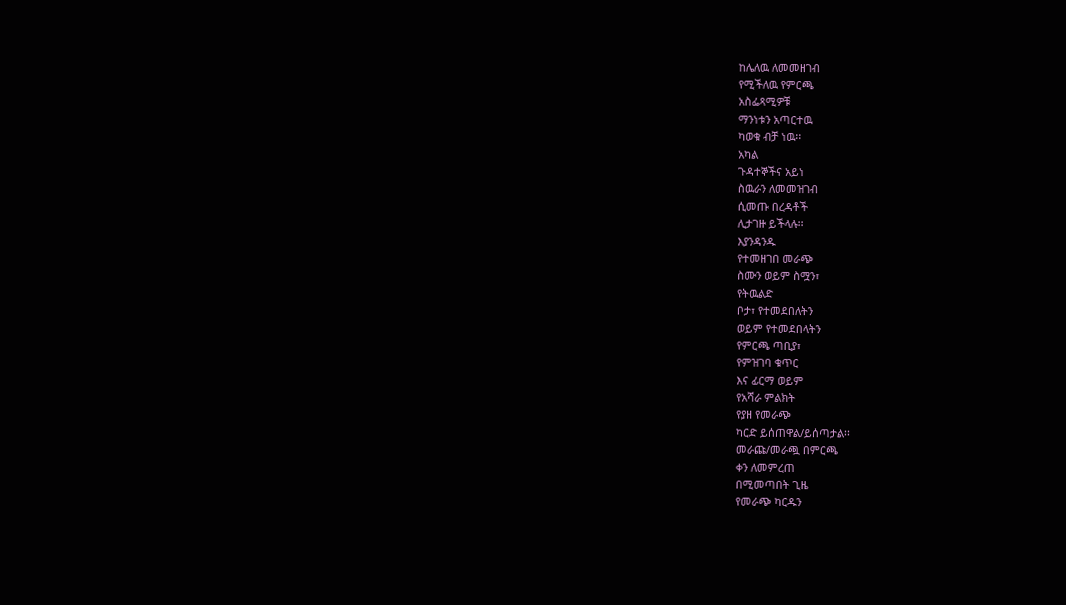ከሌለዉ ለመመዘገብ
የሚችለዉ የምርጫ
አስፌጻሚዎቹ
ማንነቱን አጣርተዉ
ካወቁ ብቻ ነዉ፡፡
አካል
ጉዳተኞችና አይነ
ስዉራን ለመመዝገብ
ሲመጡ በረዳቶች
ሊታገዙ ይችላሉ፡፡
እያንዳንዱ
የተመዘገበ መራጭ
ስሙን ወይም ስሟን፣
የትዉልድ
ቦታ፣ የተመደበለትን
ወይም የተመደበላትን
የምርጫ ጣቢያ፣
የምዝገባ ቁጥር
እና ፊርማ ወይም
የአሻራ ምልክት
የያዘ የመራጭ
ካርድ ይሰጠዋል/ይሰጣታል፡፡
መራጩ/መራጯ በምርጫ
ቀን ለመምረጠ
በሚመጣበት ጊዜ
የመራጭ ካርዱን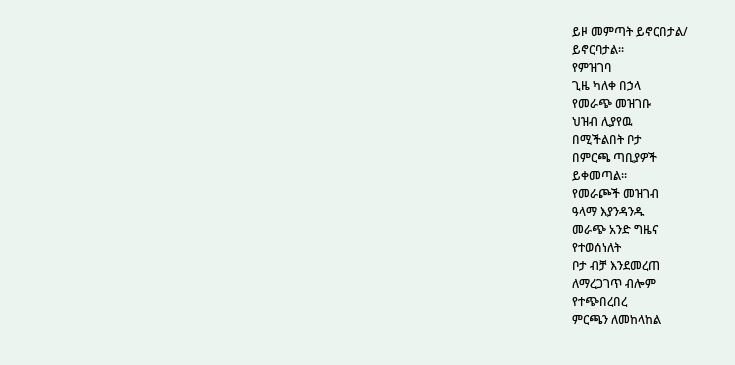ይዞ መምጣት ይኖርበታል/
ይኖርባታል፡፡
የምዝገባ
ጊዜ ካለቀ በኃላ
የመራጭ መዝገቡ
ህዝብ ሊያየዉ
በሚችልበት ቦታ
በምርጫ ጣቢያዎች
ይቀመጣል፡፡
የመራጮች መዝገብ
ዓላማ እያንዳንዱ
መራጭ አንድ ግዜና
የተወሰነለት
ቦታ ብቻ እንደመረጠ
ለማረጋገጥ ብሎም
የተጭበረበረ
ምርጫን ለመከላከል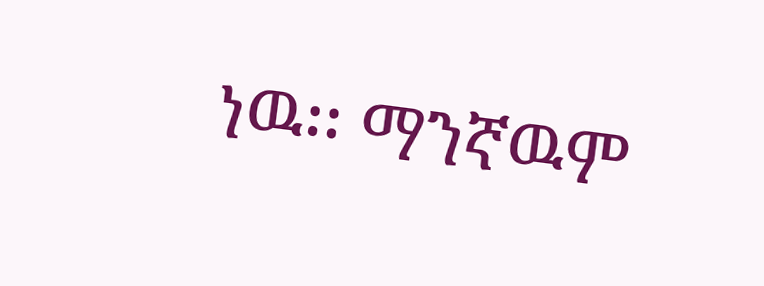ነዉ፡፡ ማንኛዉም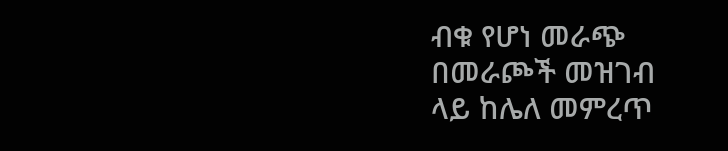ብቁ የሆነ መራጭ
በመራጮች መዝገብ
ላይ ከሌለ መምረጥ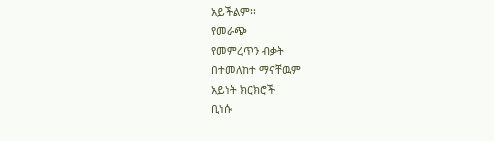አይችልም፡፡
የመራጭ
የመምረጥን ብቃት
በተመለከተ ማናቸዉም
አይነት ክርክሮች
ቢነሱ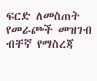ፍርድ ለመስጠት
የመራጮች መዝገብ
ብቸኛ የማስረጃ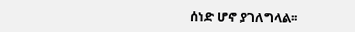ሰነድ ሆኖ ያገለግላል፡፡